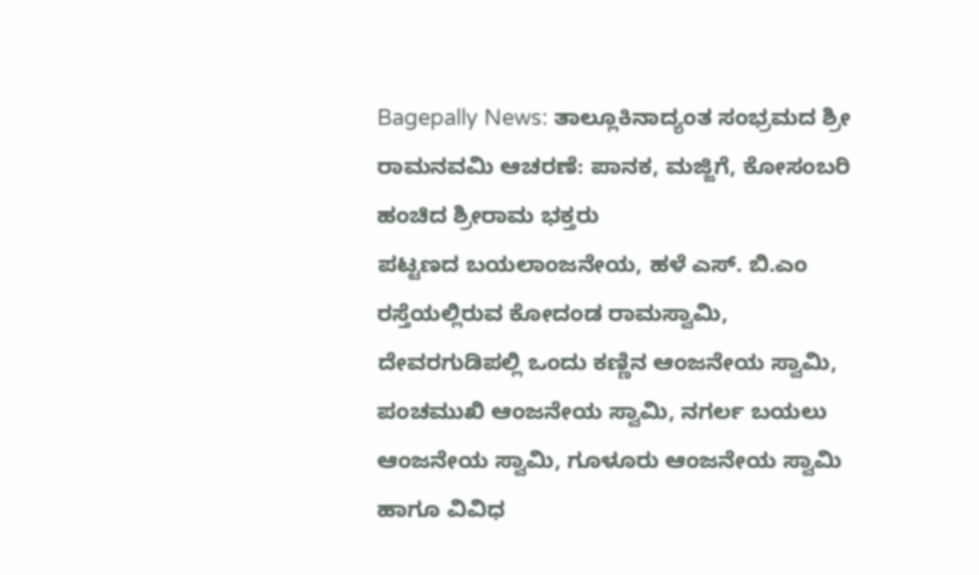Bagepally News: ತಾಲ್ಲೂಕಿನಾದ್ಯಂತ ಸಂಭ್ರಮದ ಶ್ರೀ ರಾಮನವಮಿ ಆಚರಣೆ: ಪಾನಕ, ಮಜ್ಜಿಗೆ, ಕೋಸಂಬರಿ ಹಂಚಿದ ಶ್ರೀರಾಮ ಭಕ್ತರು
ಪಟ್ಟಣದ ಬಯಲಾಂಜನೇಯ, ಹಳೆ ಎಸ್. ಬಿ.ಎಂ ರಸ್ತೆಯಲ್ಲಿರುವ ಕೋದಂಡ ರಾಮಸ್ವಾಮಿ, ದೇವರಗುಡಿಪಲ್ಲಿ ಒಂದು ಕಣ್ಣಿನ ಆಂಜನೇಯ ಸ್ವಾಮಿ, ಪಂಚಮುಖಿ ಆಂಜನೇಯ ಸ್ವಾಮಿ, ನಗರ್ಲ ಬಯಲು ಆಂಜನೇಯ ಸ್ವಾಮಿ, ಗೂಳೂರು ಆಂಜನೇಯ ಸ್ವಾಮಿ ಹಾಗೂ ವಿವಿಧ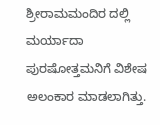ಶ್ರೀರಾಮಮಂದಿರ ದಲ್ಲಿ ಮರ್ಯಾದಾ ಪುರಷೋತ್ತಮನಿಗೆ ವಿಶೇಷ ಅಲಂಕಾರ ಮಾಡಲಾಗಿತ್ತು.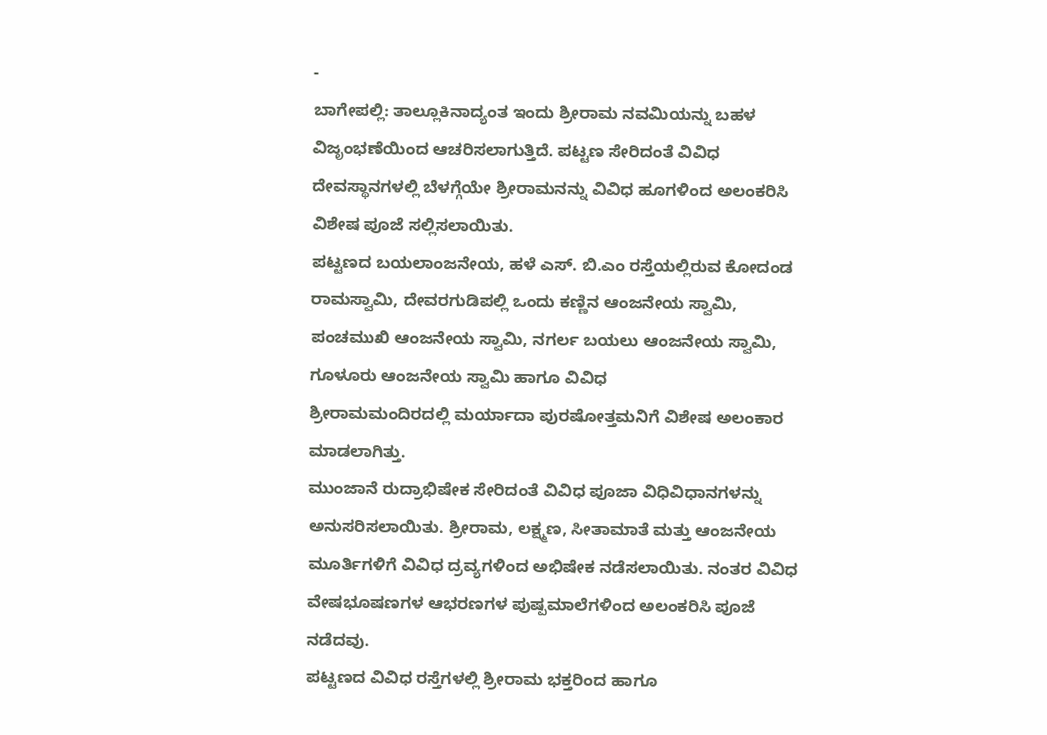-
ಬಾಗೇಪಲ್ಲಿ: ತಾಲ್ಲೂಕಿನಾದ್ಯಂತ ಇಂದು ಶ್ರೀರಾಮ ನವಮಿಯನ್ನು ಬಹಳ ವಿಜೃಂಭಣೆಯಿಂದ ಆಚರಿಸಲಾಗುತ್ತಿದೆ. ಪಟ್ಟಣ ಸೇರಿದಂತೆ ವಿವಿಧ ದೇವಸ್ಥಾನಗಳಲ್ಲಿ ಬೆಳಗ್ಗೆಯೇ ಶ್ರೀರಾಮನನ್ನು ವಿವಿಧ ಹೂಗಳಿಂದ ಅಲಂಕರಿಸಿ ವಿಶೇಷ ಪೂಜೆ ಸಲ್ಲಿಸಲಾಯಿತು.
ಪಟ್ಟಣದ ಬಯಲಾಂಜನೇಯ, ಹಳೆ ಎಸ್. ಬಿ.ಎಂ ರಸ್ತೆಯಲ್ಲಿರುವ ಕೋದಂಡ ರಾಮಸ್ವಾಮಿ, ದೇವರಗುಡಿಪಲ್ಲಿ ಒಂದು ಕಣ್ಣಿನ ಆಂಜನೇಯ ಸ್ವಾಮಿ, ಪಂಚಮುಖಿ ಆಂಜನೇಯ ಸ್ವಾಮಿ, ನಗರ್ಲ ಬಯಲು ಆಂಜನೇಯ ಸ್ವಾಮಿ, ಗೂಳೂರು ಆಂಜನೇಯ ಸ್ವಾಮಿ ಹಾಗೂ ವಿವಿಧ
ಶ್ರೀರಾಮಮಂದಿರದಲ್ಲಿ ಮರ್ಯಾದಾ ಪುರಷೋತ್ತಮನಿಗೆ ವಿಶೇಷ ಅಲಂಕಾರ ಮಾಡಲಾಗಿತ್ತು.
ಮುಂಜಾನೆ ರುದ್ರಾಭಿಷೇಕ ಸೇರಿದಂತೆ ವಿವಿಧ ಪೂಜಾ ವಿಧಿವಿಧಾನಗಳನ್ನು ಅನುಸರಿಸಲಾಯಿತು. ಶ್ರೀರಾಮ, ಲಕ್ಷ್ಮಣ, ಸೀತಾಮಾತೆ ಮತ್ತು ಆಂಜನೇಯ ಮೂರ್ತಿಗಳಿಗೆ ವಿವಿಧ ದ್ರವ್ಯಗಳಿಂದ ಅಭಿಷೇಕ ನಡೆಸಲಾಯಿತು. ನಂತರ ವಿವಿಧ ವೇಷಭೂಷಣಗಳ ಆಭರಣಗಳ ಪುಷ್ಪಮಾಲೆಗಳಿಂದ ಅಲಂಕರಿಸಿ ಪೂಜೆ ನಡೆದವು.
ಪಟ್ಟಣದ ವಿವಿಧ ರಸ್ತೆಗಳಲ್ಲಿ ಶ್ರೀರಾಮ ಭಕ್ತರಿಂದ ಹಾಗೂ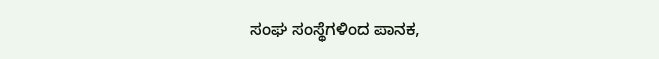ಸಂಘ ಸಂಸ್ಥೆಗಳಿಂದ ಪಾನಕ,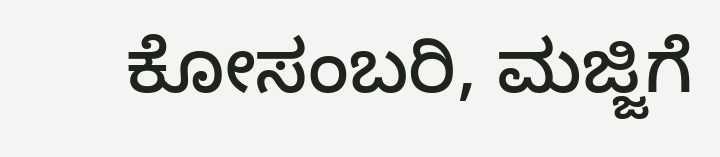ಕೋಸಂಬರಿ, ಮಜ್ಜಿಗೆ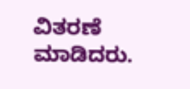ವಿತರಣೆ ಮಾಡಿದರು.